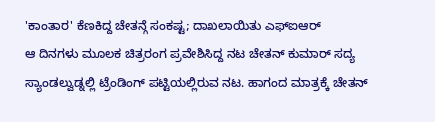'ಕಾಂತಾರ' ಕೆಣಕಿದ್ದ ಚೇತನ್ಗೆ ಸಂಕಷ್ಟ; ದಾಖಲಾಯಿತು ಎಫ್ಐಆರ್
ಆ ದಿನಗಳು ಮೂಲಕ ಚಿತ್ರರಂಗ ಪ್ರವೇಶಿಸಿದ್ದ ನಟ ಚೇತನ್ ಕುಮಾರ್ ಸದ್ಯ ಸ್ಯಾಂಡಲ್ವುಡ್ನಲ್ಲಿ ಟ್ರೆಂಡಿಂಗ್ ಪಟ್ಟಿಯಲ್ಲಿರುವ ನಟ. ಹಾಗಂದ ಮಾತ್ರಕ್ಕೆ ಚೇತನ್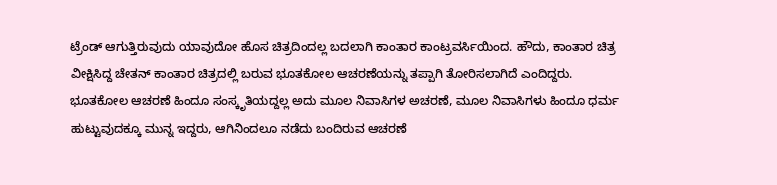ಟ್ರೆಂಡ್ ಆಗುತ್ತಿರುವುದು ಯಾವುದೋ ಹೊಸ ಚಿತ್ರದಿಂದಲ್ಲ ಬದಲಾಗಿ ಕಾಂತಾರ ಕಾಂಟ್ರವರ್ಸಿಯಿಂದ. ಹೌದು, ಕಾಂತಾರ ಚಿತ್ರ ವೀಕ್ಷಿಸಿದ್ದ ಚೇತನ್ ಕಾಂತಾರ ಚಿತ್ರದಲ್ಲಿ ಬರುವ ಭೂತಕೋಲ ಆಚರಣೆಯನ್ನು ತಪ್ಪಾಗಿ ತೋರಿಸಲಾಗಿದೆ ಎಂದಿದ್ದರು.
ಭೂತಕೋಲ ಆಚರಣೆ ಹಿಂದೂ ಸಂಸ್ಕೃತಿಯದ್ದಲ್ಲ ಅದು ಮೂಲ ನಿವಾಸಿಗಳ ಅಚರಣೆ, ಮೂಲ ನಿವಾಸಿಗಳು ಹಿಂದೂ ಧರ್ಮ ಹುಟ್ಟುವುದಕ್ಕೂ ಮುನ್ನ ಇದ್ದರು, ಆಗಿನಿಂದಲೂ ನಡೆದು ಬಂದಿರುವ ಆಚರಣೆ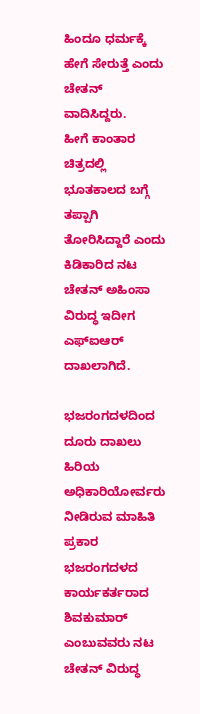ಹಿಂದೂ ಧರ್ಮಕ್ಕೆ ಹೇಗೆ ಸೇರುತ್ತೆ ಎಂದು ಚೇತನ್ ವಾದಿಸಿದ್ದರು.
ಹೀಗೆ ಕಾಂತಾರ ಚಿತ್ರದಲ್ಲಿ ಭೂತಕಾಲದ ಬಗ್ಗೆ ತಪ್ಪಾಗಿ ತೋರಿಸಿದ್ದಾರೆ ಎಂದು ಕಿಡಿಕಾರಿದ ನಟ ಚೇತನ್ ಅಹಿಂಸಾ ವಿರುದ್ಧ ಇದೀಗ ಎಫ್ಐಆರ್ ದಾಖಲಾಗಿದೆ.

ಭಜರಂಗದಳದಿಂದ ದೂರು ದಾಖಲು
ಹಿರಿಯ ಅಧಿಕಾರಿಯೋರ್ವರು ನೀಡಿರುವ ಮಾಹಿತಿ ಪ್ರಕಾರ ಭಜರಂಗದಳದ ಕಾರ್ಯಕರ್ತರಾದ ಶಿವಕುಮಾರ್ ಎಂಬುವವರು ನಟ ಚೇತನ್ ವಿರುದ್ಧ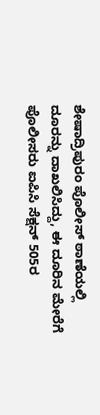ಶೇಷಾದ್ರಿಪುರಂ ಪೊಲೀಸ್ ಠಾಣೆಯಲ್ಲಿ ದೂರನ್ನು ದಾಖಲಿಸಿದ್ದು, ಈ ದೂರಿನ ಮೇರೆಗೆ ಪೊಲೀಸರು ಐಪಿಸಿ ಸೆಕ್ಷನ್ 505ರ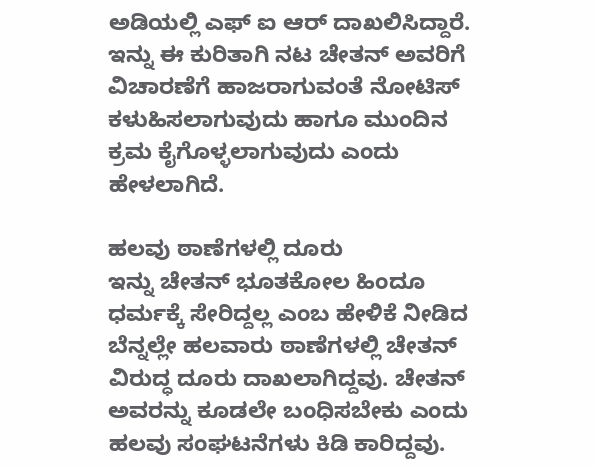ಅಡಿಯಲ್ಲಿ ಎಫ್ ಐ ಆರ್ ದಾಖಲಿಸಿದ್ದಾರೆ. ಇನ್ನು ಈ ಕುರಿತಾಗಿ ನಟ ಚೇತನ್ ಅವರಿಗೆ ವಿಚಾರಣೆಗೆ ಹಾಜರಾಗುವಂತೆ ನೋಟಿಸ್ ಕಳುಹಿಸಲಾಗುವುದು ಹಾಗೂ ಮುಂದಿನ ಕ್ರಮ ಕೈಗೊಳ್ಳಲಾಗುವುದು ಎಂದು ಹೇಳಲಾಗಿದೆ.

ಹಲವು ಠಾಣೆಗಳಲ್ಲಿ ದೂರು
ಇನ್ನು ಚೇತನ್ ಭೂತಕೋಲ ಹಿಂದೂ ಧರ್ಮಕ್ಕೆ ಸೇರಿದ್ದಲ್ಲ ಎಂಬ ಹೇಳಿಕೆ ನೀಡಿದ ಬೆನ್ನಲ್ಲೇ ಹಲವಾರು ಠಾಣೆಗಳಲ್ಲಿ ಚೇತನ್ ವಿರುದ್ಧ ದೂರು ದಾಖಲಾಗಿದ್ದವು. ಚೇತನ್ ಅವರನ್ನು ಕೂಡಲೇ ಬಂಧಿಸಬೇಕು ಎಂದು ಹಲವು ಸಂಘಟನೆಗಳು ಕಿಡಿ ಕಾರಿದ್ದವು.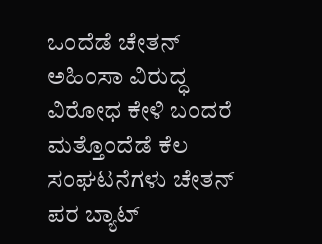ಒಂದೆಡೆ ಚೇತನ್ ಅಹಿಂಸಾ ವಿರುದ್ಧ ವಿರೋಧ ಕೇಳಿ ಬಂದರೆ ಮತ್ತೊಂದೆಡೆ ಕೆಲ ಸಂಘಟನೆಗಳು ಚೇತನ್ ಪರ ಬ್ಯಾಟ್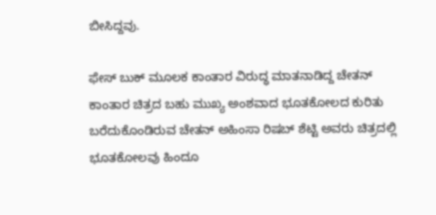ಬೀಸಿದ್ದವು.

ಫೇಸ್ ಬುಕ್ ಮೂಲಕ ಕಾಂತಾರ ವಿರುದ್ಧ ಮಾತನಾಡಿದ್ದ ಚೇತನ್
ಕಾಂತಾರ ಚಿತ್ರದ ಬಹು ಮುಖ್ಯ ಅಂಶವಾದ ಭೂತಕೋಲದ ಕುರಿತು ಬರೆದುಕೊಂಡಿರುವ ಚೇತನ್ ಅಹಿಂಸಾ ರಿಷಬ್ ಶೆಟ್ಟಿ ಅವರು ಚಿತ್ರದಲ್ಲಿ ಭೂತಕೋಲವು ಹಿಂದೂ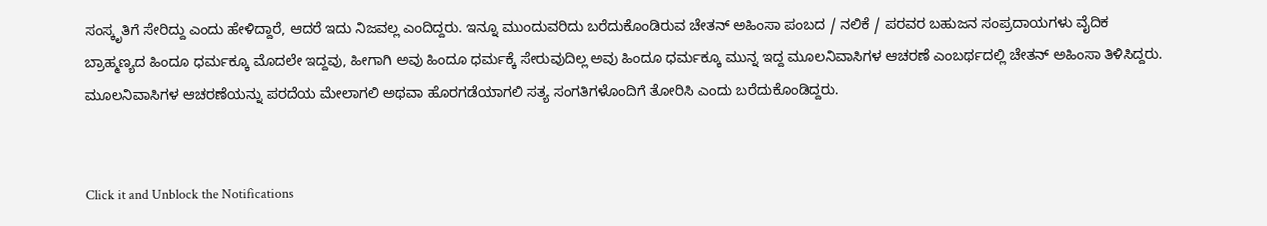ಸಂಸ್ಕೃತಿಗೆ ಸೇರಿದ್ದು ಎಂದು ಹೇಳಿದ್ದಾರೆ, ಆದರೆ ಇದು ನಿಜವಲ್ಲ ಎಂದಿದ್ದರು. ಇನ್ನೂ ಮುಂದುವರಿದು ಬರೆದುಕೊಂಡಿರುವ ಚೇತನ್ ಅಹಿಂಸಾ ಪಂಬದ / ನಲಿಕೆ / ಪರವರ ಬಹುಜನ ಸಂಪ್ರದಾಯಗಳು ವೈದಿಕ ಬ್ರಾಹ್ಮಣ್ಯದ ಹಿಂದೂ ಧರ್ಮಕ್ಕೂ ಮೊದಲೇ ಇದ್ದವು, ಹೀಗಾಗಿ ಅವು ಹಿಂದೂ ಧರ್ಮಕ್ಕೆ ಸೇರುವುದಿಲ್ಲ ಅವು ಹಿಂದೂ ಧರ್ಮಕ್ಕೂ ಮುನ್ನ ಇದ್ದ ಮೂಲನಿವಾಸಿಗಳ ಆಚರಣೆ ಎಂಬರ್ಥದಲ್ಲಿ ಚೇತನ್ ಅಹಿಂಸಾ ತಿಳಿಸಿದ್ದರು. ಮೂಲನಿವಾಸಿಗಳ ಆಚರಣೆಯನ್ನು ಪರದೆಯ ಮೇಲಾಗಲಿ ಅಥವಾ ಹೊರಗಡೆಯಾಗಲಿ ಸತ್ಯ ಸಂಗತಿಗಳೊಂದಿಗೆ ತೋರಿಸಿ ಎಂದು ಬರೆದುಕೊಂಡಿದ್ದರು.


Click it and Unblock the Notifications